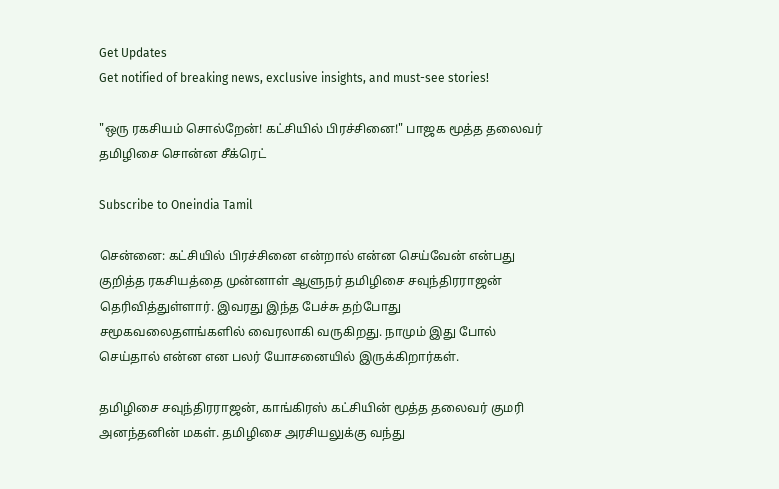Get Updates
Get notified of breaking news, exclusive insights, and must-see stories!

"ஒரு ரகசியம் சொல்றேன்! கட்சியில் பிரச்சினை!" பாஜக மூத்த தலைவர் தமிழிசை சொன்ன சீக்ரெட்

Subscribe to Oneindia Tamil

சென்னை: கட்சியில் பிரச்சினை என்றால் என்ன செய்வேன் என்பது குறித்த ரகசியத்தை முன்னாள் ஆளுநர் தமிழிசை சவுந்திரராஜன் தெரிவித்துள்ளார். இவரது இந்த பேச்சு தற்போது சமூகவலைதளங்களில் வைரலாகி வருகிறது. நாமும் இது போல் செய்தால் என்ன என பலர் யோசனையில் இருக்கிறார்கள்.

தமிழிசை சவுந்திரராஜன், காங்கிரஸ் கட்சியின் மூத்த தலைவர் குமரி அனந்தனின் மகள். தமிழிசை அரசியலுக்கு வந்து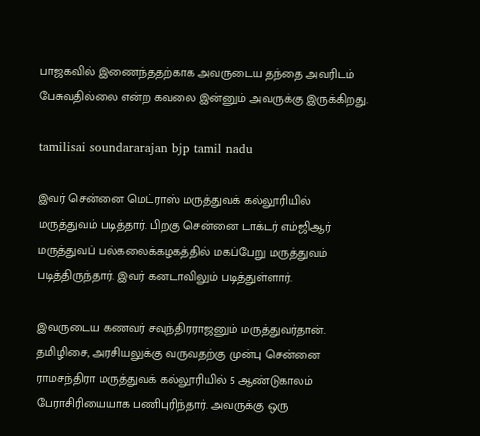பாஜகவில் இணைந்ததற்காக அவருடைய தந்தை அவரிடம் பேசுவதில்லை என்ற கவலை இன்னும் அவருக்கு இருக்கிறது.

tamilisai soundararajan bjp tamil nadu

இவர் சென்னை மெட்ராஸ் மருத்துவக் கல்லூரியில் மருத்துவம் படித்தார். பிறகு சென்னை டாக்டர் எம்ஜிஆர் மருத்துவப் பல்கலைக்கழகத்தில் மகப்பேறு மருத்துவம் படித்திருந்தார். இவர் கனடாவிலும் படித்துள்ளார்.

இவருடைய கணவர் சவுந்திரராஜனும் மருத்துவர்தான். தமிழிசை, அரசியலுக்கு வருவதற்கு முன்பு சென்னை ராமசந்திரா மருத்துவக் கல்லூரியில் 5 ஆண்டுகாலம் பேராசிரியையாக பணிபுரிந்தார். அவருக்கு ஒரு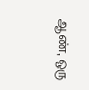ஆண், ஒரு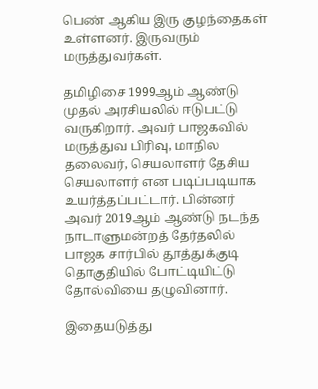பெண் ஆகிய இரு குழந்தைகள் உள்ளனர். இருவரும் மருத்துவர்கள்.

தமிழிசை 1999ஆம் ஆண்டு முதல் அரசியலில் ஈடுபட்டு வருகிறார். அவர் பாஜகவில் மருத்துவ பிரிவு, மாநில தலைவர், செயலாளர் தேசிய செயலாளர் என படிப்படியாக உயர்த்தப்பட்டார். பின்னர் அவர் 2019ஆம் ஆண்டு நடந்த நாடாளுமன்றத் தேர்தலில் பாஜக சார்பில் தூத்துக்குடி தொகுதியில் போட்டியிட்டு தோல்வியை தழுவினார்.

இதையடுத்து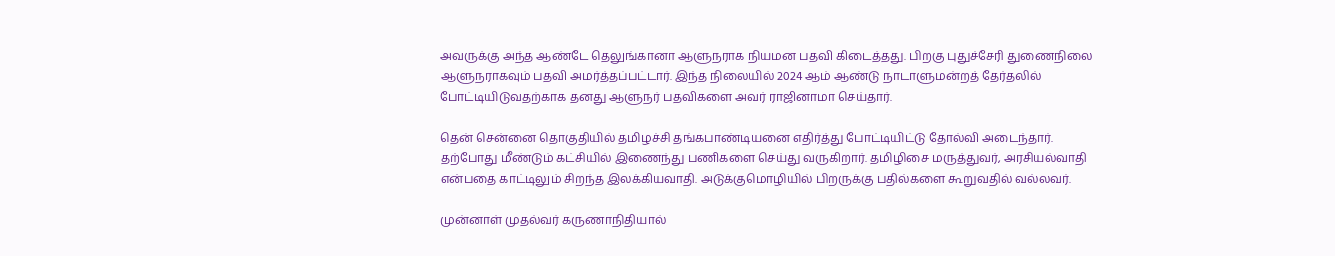அவருக்கு அந்த ஆண்டே தெலுங்கானா ஆளுநராக நியமன பதவி கிடைத்தது. பிறகு புதுச்சேரி துணைநிலை ஆளுநராகவும் பதவி அமர்த்தப்பட்டார். இந்த நிலையில் 2024 ஆம் ஆண்டு நாடாளுமன்றத் தேர்தலில் போட்டியிடுவதற்காக தனது ஆளுநர் பதவிகளை அவர் ராஜினாமா செய்தார்.

தென் சென்னை தொகுதியில் தமிழச்சி தங்கபாண்டியனை எதிர்த்து போட்டியிட்டு தோல்வி அடைந்தார். தற்போது மீண்டும் கட்சியில் இணைந்து பணிகளை செய்து வருகிறார். தமிழிசை மருத்துவர், அரசியல்வாதி என்பதை காட்டிலும் சிறந்த இலக்கியவாதி. அடுக்குமொழியில் பிறருக்கு பதில்களை கூறுவதில் வல்லவர்.

முன்னாள் முதல்வர் கருணாநிதியால்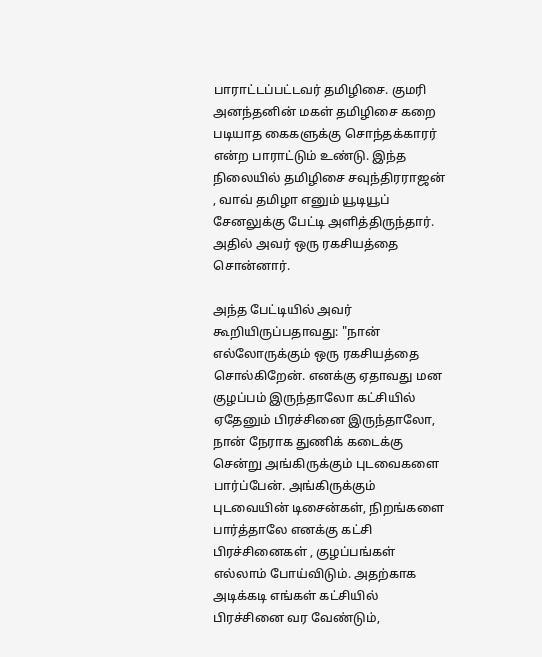பாராட்டப்பட்டவர் தமிழிசை. குமரி அனந்தனின் மகள் தமிழிசை கறை படியாத கைகளுக்கு சொந்தக்காரர் என்ற பாராட்டும் உண்டு. இந்த நிலையில் தமிழிசை சவுந்திரராஜன் , வாவ் தமிழா எனும் யூடியூப் சேனலுக்கு பேட்டி அளித்திருந்தார். அதில் அவர் ஒரு ரகசியத்தை சொன்னார்.

அந்த பேட்டியில் அவர் கூறியிருப்பதாவது: "நான் எல்லோருக்கும் ஒரு ரகசியத்தை சொல்கிறேன். எனக்கு ஏதாவது மன குழப்பம் இருந்தாலோ கட்சியில் ஏதேனும் பிரச்சினை இருந்தாலோ, நான் நேராக துணிக் கடைக்கு சென்று அங்கிருக்கும் புடவைகளை பார்ப்பேன். அங்கிருக்கும் புடவையின் டிசைன்கள், நிறங்களை பார்த்தாலே எனக்கு கட்சி பிரச்சினைகள் , குழப்பங்கள் எல்லாம் போய்விடும். அதற்காக அடிக்கடி எங்கள் கட்சியில் பிரச்சினை வர வேண்டும்,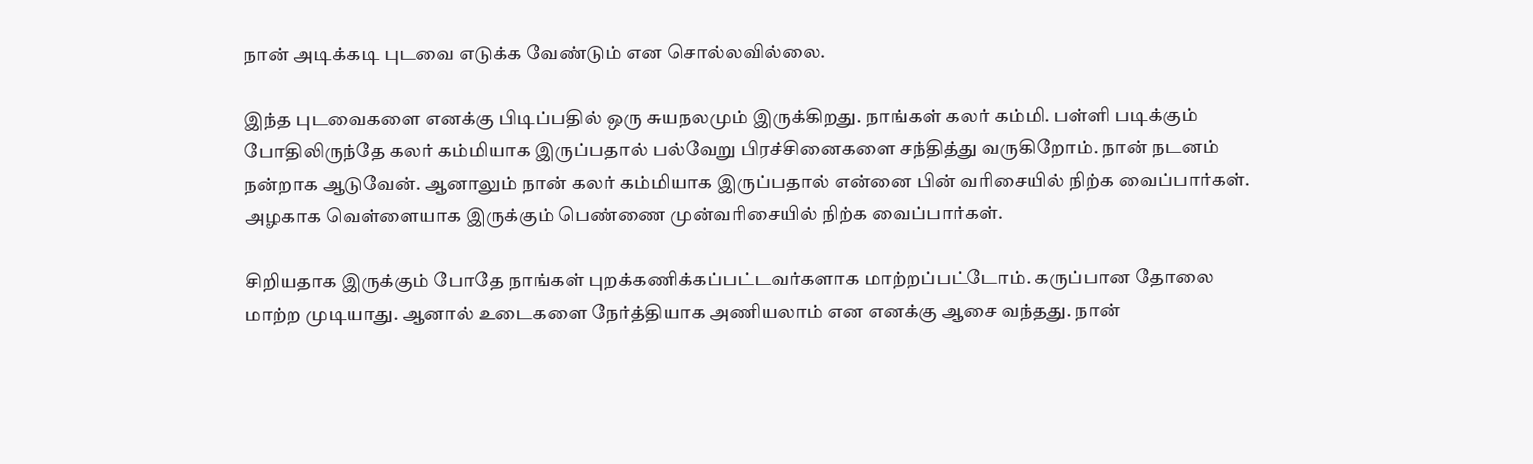நான் அடிக்கடி புடவை எடுக்க வேண்டும் என சொல்லவில்லை.

இந்த புடவைகளை எனக்கு பிடிப்பதில் ஒரு சுயநலமும் இருக்கிறது. நாங்கள் கலர் கம்மி. பள்ளி படிக்கும் போதிலிருந்தே கலர் கம்மியாக இருப்பதால் பல்வேறு பிரச்சினைகளை சந்தித்து வருகிறோம். நான் நடனம் நன்றாக ஆடுவேன். ஆனாலும் நான் கலர் கம்மியாக இருப்பதால் என்னை பின் வரிசையில் நிற்க வைப்பார்கள். அழகாக வெள்ளையாக இருக்கும் பெண்ணை முன்வரிசையில் நிற்க வைப்பார்கள்.

சிறியதாக இருக்கும் போதே நாங்கள் புறக்கணிக்கப்பட்டவர்களாக மாற்றப்பட்டோம். கருப்பான தோலை மாற்ற முடியாது. ஆனால் உடைகளை நேர்த்தியாக அணியலாம் என எனக்கு ஆசை வந்தது. நான்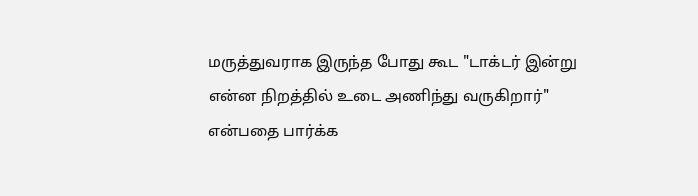மருத்துவராக இருந்த போது கூட "டாக்டர் இன்று என்ன நிறத்தில் உடை அணிந்து வருகிறார்" என்பதை பார்க்க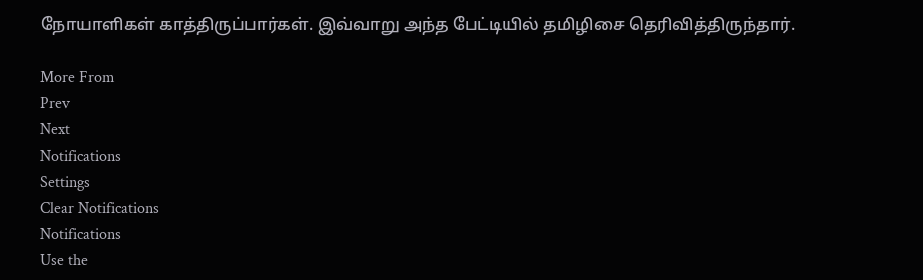நோயாளிகள் காத்திருப்பார்கள். இவ்வாறு அந்த பேட்டியில் தமிழிசை தெரிவித்திருந்தார்.

More From
Prev
Next
Notifications
Settings
Clear Notifications
Notifications
Use the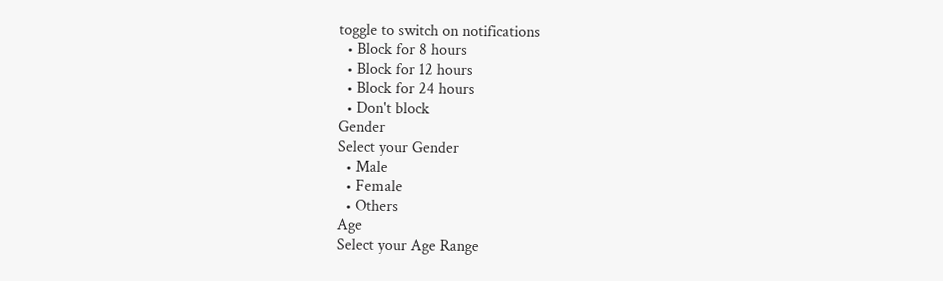toggle to switch on notifications
  • Block for 8 hours
  • Block for 12 hours
  • Block for 24 hours
  • Don't block
Gender
Select your Gender
  • Male
  • Female
  • Others
Age
Select your Age Range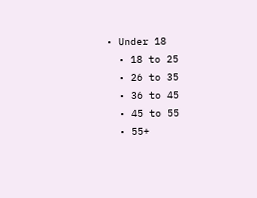• Under 18
  • 18 to 25
  • 26 to 35
  • 36 to 45
  • 45 to 55
  • 55+